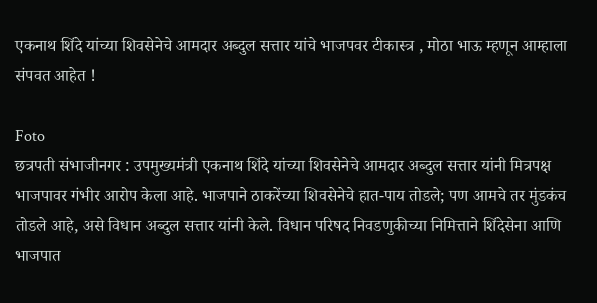एकनाथ शिंदे यांच्या शिवसेनेचे आमदार अब्दुल सत्तार यांचे भाजपवर टीकास्त्र , मोठा भाऊ म्हणून आम्हाला संपवत आहेत !

Foto
छत्रपती संभाजीनगर : उपमुख्यमंत्री एकनाथ शिंदे यांच्या शिवसेनेचे आमदार अब्दुल सत्तार यांनी मित्रपक्ष भाजपावर गंभीर आरोप केला आहे. भाजपाने ठाकरेंच्या शिवसेनेचे हात-पाय तोडले; पण आमचे तर मुंडकंच तोडले आहे, असे विधान अब्दुल सत्तार यांनी केले. विधान परिषद निवडणुकीच्या निमित्ताने शिंदेसेना आणि भाजपात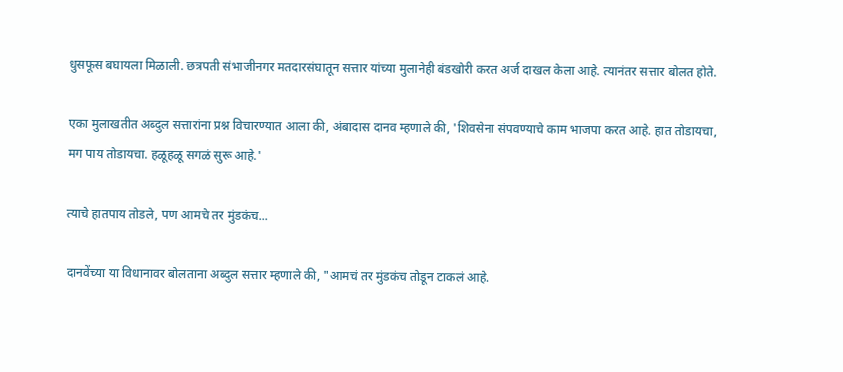धुसफूस बघायला मिळाली. छत्रपती संभाजीनगर मतदारसंघातून सत्तार यांच्या मुलानेही बंडखोरी करत अर्ज दाखल केला आहे. त्यानंतर सत्तार बोलत होते.

एका मुलाखतीत अब्दुल सत्तारांना प्रश्न विचारण्यात आला की, अंबादास दानव म्हणाले की, 'शिवसेना संपवण्याचे काम भाजपा करत आहे. हात तोडायचा, मग पाय तोडायचा. हळूहळू सगळं सुरू आहे.'

त्याचे हातपाय तोडले, पण आमचे तर मुंडकंच...

दानवेंच्या या विधानावर बोलताना अब्दुल सत्तार म्हणाले की, "आमचं तर मुंडकंच तोडून टाकलं आहे.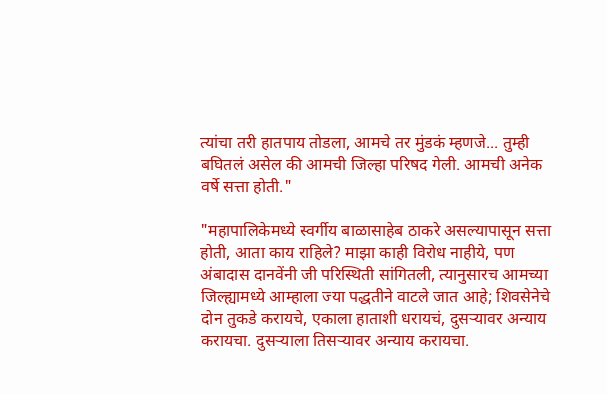त्यांचा तरी हातपाय तोडला, आमचे तर मुंडकं म्हणजे... तुम्ही बघितलं असेल की आमची जिल्हा परिषद गेली. आमची अनेक वर्षे सत्ता होती."

"महापालिकेमध्ये स्वर्गीय बाळासाहेब ठाकरे असल्यापासून सत्ता होती, आता काय राहिले? माझा काही विरोध नाहीये, पण अंबादास दानवेंनी जी परिस्थिती सांगितली, त्यानुसारच आमच्या जिल्ह्यामध्ये आम्हाला ज्या पद्धतीने वाटले जात आहे; शिवसेनेचे दोन तुकडे करायचे, एकाला हाताशी धरायचं, दुसऱ्यावर अन्याय करायचा. दुसऱ्याला तिसऱ्यावर अन्याय करायचा.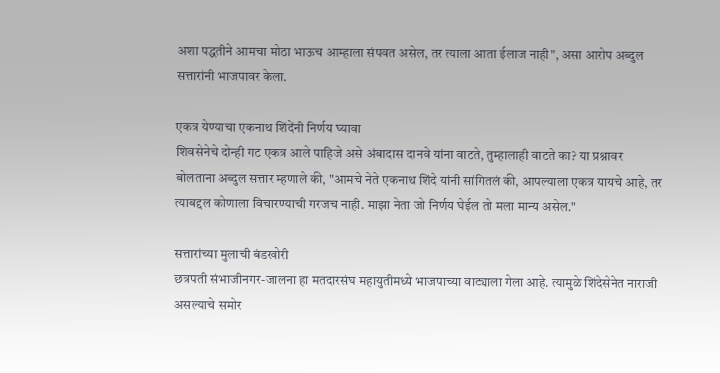अशा पद्धतीने आमचा मोठा भाऊच आम्हाला संपवत असेल, तर त्याला आता ईलाज नाही", असा आरोप अब्दुल सत्तारांनी भाजपावर केला.

एकत्र येण्याचा एकनाथ शिंदेंनी निर्णय घ्यावा
शिवसेनेचे दोन्ही गट एकत्र आले पाहिजे असे अंबादास दानवे यांना वाटते, तुम्हालाही वाटते का? या प्रश्नावर बोलताना अब्दुल सत्तार म्हणाले की, "आमचे नेते एकनाथ शिंदे यांनी सांगितलं की, आपल्याला एकत्र यायचे आहे, तर त्याबद्दल कोणाला विचारण्याची गरजच नाही. माझा नेता जो निर्णय घेईल तो मला मान्य असेल."

सत्तारांच्या मुलाची बंडखोरी
छत्रपती संभाजीनगर-जालना हा मतदारसंघ महायुतीमध्ये भाजपाच्या वाट्याला गेला आहे. त्यामुळे शिंदेसेनेत नाराजी असल्याचे समोर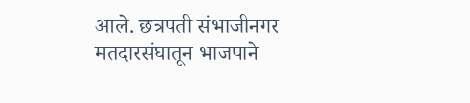आले. छत्रपती संभाजीनगर मतदारसंघातून भाजपाने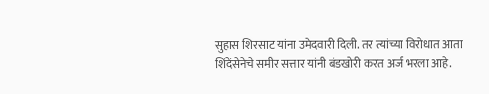सुहास शिरसाट यांना उमेदवारी दिली. तर त्यांच्या विरोधात आता शिंदेंसेनेचे समीर सत्तार यांनी बंडखोरी करत अर्ज भरला आहे.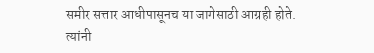समीर सत्तार आधीपासूनच या जागेसाठी आग्रही होते. त्यांनी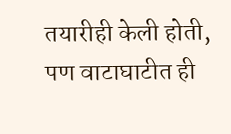तयारीही केली होती, पण वाटाघाटीत ही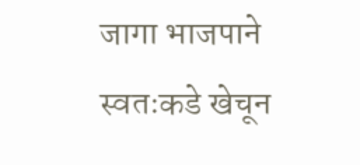जागा भाजपाने स्वतःकडे खेचून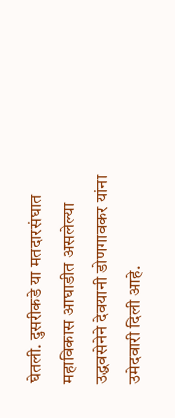घेतली. दुसरीकडे या मतदारसंघात महाविकास आघाडीत असलेल्या उद्धवसेनेने देवयानी डोणगावकर यांना उमेदवारी दिली आहे.